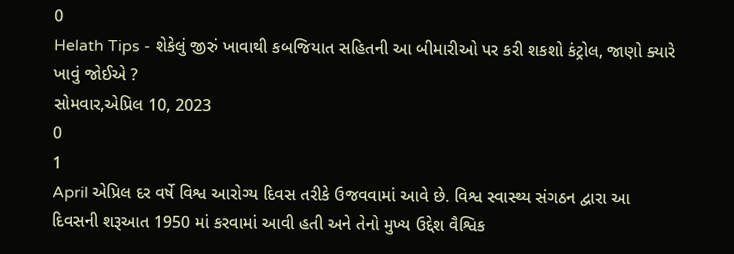0
Helath Tips - શેકેલું જીરું ખાવાથી કબજિયાત સહિતની આ બીમારીઓ પર કરી શકશો કંટ્રોલ, જાણો ક્યારે ખાવું જોઈએ ?
સોમવાર,એપ્રિલ 10, 2023
0
1
April એપ્રિલ દર વર્ષે વિશ્વ આરોગ્ય દિવસ તરીકે ઉજવવામાં આવે છે. વિશ્વ સ્વાસ્થ્ય સંગઠન દ્વારા આ દિવસની શરૂઆત 1950 માં કરવામાં આવી હતી અને તેનો મુખ્ય ઉદ્દેશ વૈશ્વિક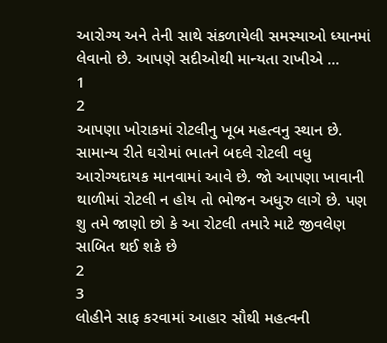આરોગ્ય અને તેની સાથે સંકળાયેલી સમસ્યાઓ ધ્યાનમાં લેવાનો છે. આપણે સદીઓથી માન્યતા રાખીએ ...
1
2
આપણા ખોરાકમાં રોટલીનુ ખૂબ મહત્વનુ સ્થાન છે. સામાન્ય રીતે ઘરોમાં ભાતને બદલે રોટલી વધુ આરોગ્યદાયક માનવામાં આવે છે. જો આપણા ખાવાની થાળીમાં રોટલી ન હોય તો ભોજન અધુરુ લાગે છે. પણ શુ તમે જાણો છો કે આ રોટલી તમારે માટે જીવલેણ સાબિત થઈ શકે છે
2
3
લોહીને સાફ કરવામાં આહાર સૌથી મહત્વની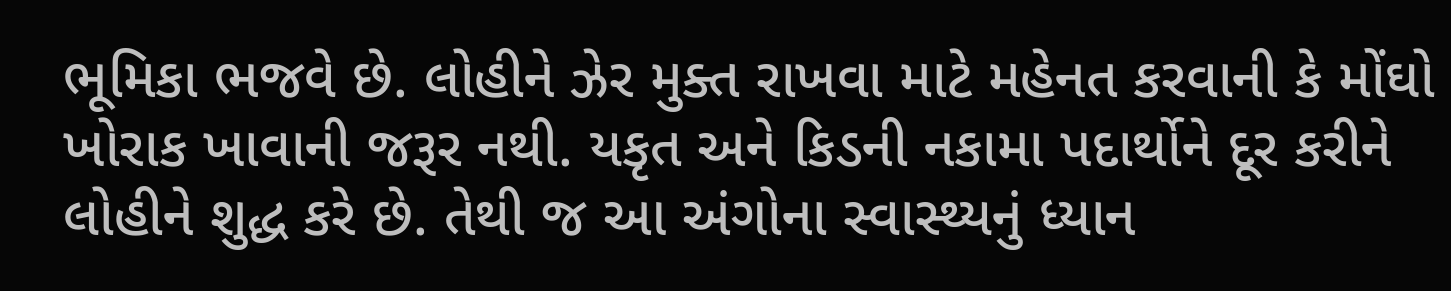ભૂમિકા ભજવે છે. લોહીને ઝેર મુક્ત રાખવા માટે મહેનત કરવાની કે મોંઘો ખોરાક ખાવાની જરૂર નથી. યકૃત અને કિડની નકામા પદાર્થોને દૂર કરીને લોહીને શુદ્ધ કરે છે. તેથી જ આ અંગોના સ્વાસ્થ્યનું ધ્યાન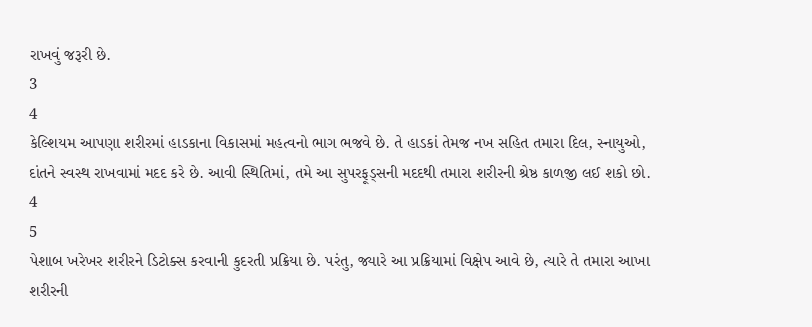રાખવું જરૂરી છે.
3
4
કેલ્શિયમ આપણા શરીરમાં હાડકાના વિકાસમાં મહત્વનો ભાગ ભજવે છે. તે હાડકાં તેમજ નખ સહિત તમારા દિલ, સ્નાયુઓ, દાંતને સ્વસ્થ રાખવામાં મદદ કરે છે. આવી સ્થિતિમાં, તમે આ સુપરફૂડ્સની મદદથી તમારા શરીરની શ્રેષ્ઠ કાળજી લઈ શકો છો.
4
5
પેશાબ ખરેખર શરીરને ડિટોક્સ કરવાની કુદરતી પ્રક્રિયા છે. પરંતુ, જ્યારે આ પ્રક્રિયામાં વિક્ષેપ આવે છે, ત્યારે તે તમારા આખા શરીરની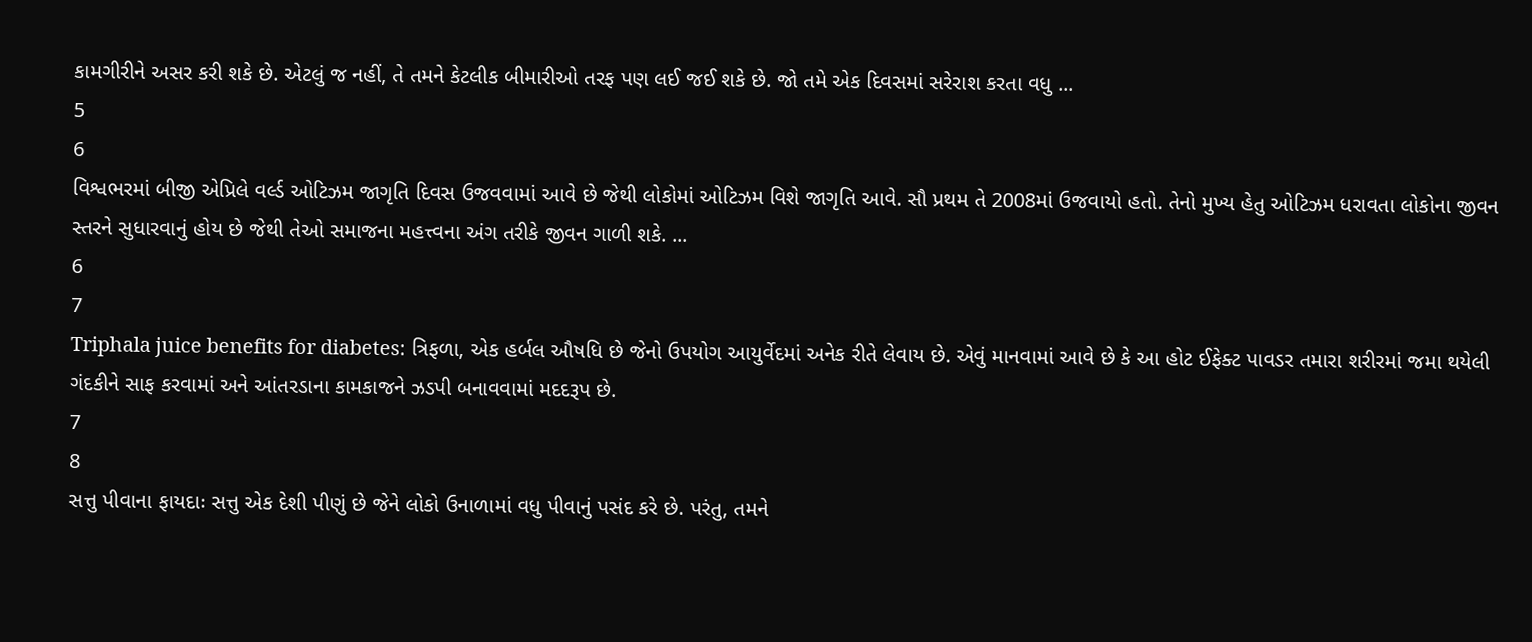કામગીરીને અસર કરી શકે છે. એટલું જ નહીં, તે તમને કેટલીક બીમારીઓ તરફ પણ લઈ જઈ શકે છે. જો તમે એક દિવસમાં સરેરાશ કરતા વધુ ...
5
6
વિશ્વભરમાં બીજી એપ્રિલે વર્લ્ડ ઓટિઝમ જાગૃતિ દિવસ ઉજવવામાં આવે છે જેથી લોકોમાં ઓટિઝમ વિશે જાગૃતિ આવે. સૌ પ્રથમ તે 2008માં ઉજવાયો હતો. તેનો મુખ્ય હેતુ ઓટિઝમ ધરાવતા લોકોના જીવન સ્તરને સુધારવાનું હોય છે જેથી તેઓ સમાજના મહત્ત્વના અંગ તરીકે જીવન ગાળી શકે. ...
6
7
Triphala juice benefits for diabetes: ત્રિફળા, એક હર્બલ ઔષધિ છે જેનો ઉપયોગ આયુર્વેદમાં અનેક રીતે લેવાય છે. એવું માનવામાં આવે છે કે આ હોટ ઈફેક્ટ પાવડર તમારા શરીરમાં જમા થયેલી ગંદકીને સાફ કરવામાં અને આંતરડાના કામકાજને ઝડપી બનાવવામાં મદદરૂપ છે.
7
8
સત્તુ પીવાના ફાયદાઃ સત્તુ એક દેશી પીણું છે જેને લોકો ઉનાળામાં વધુ પીવાનું પસંદ કરે છે. પરંતુ, તમને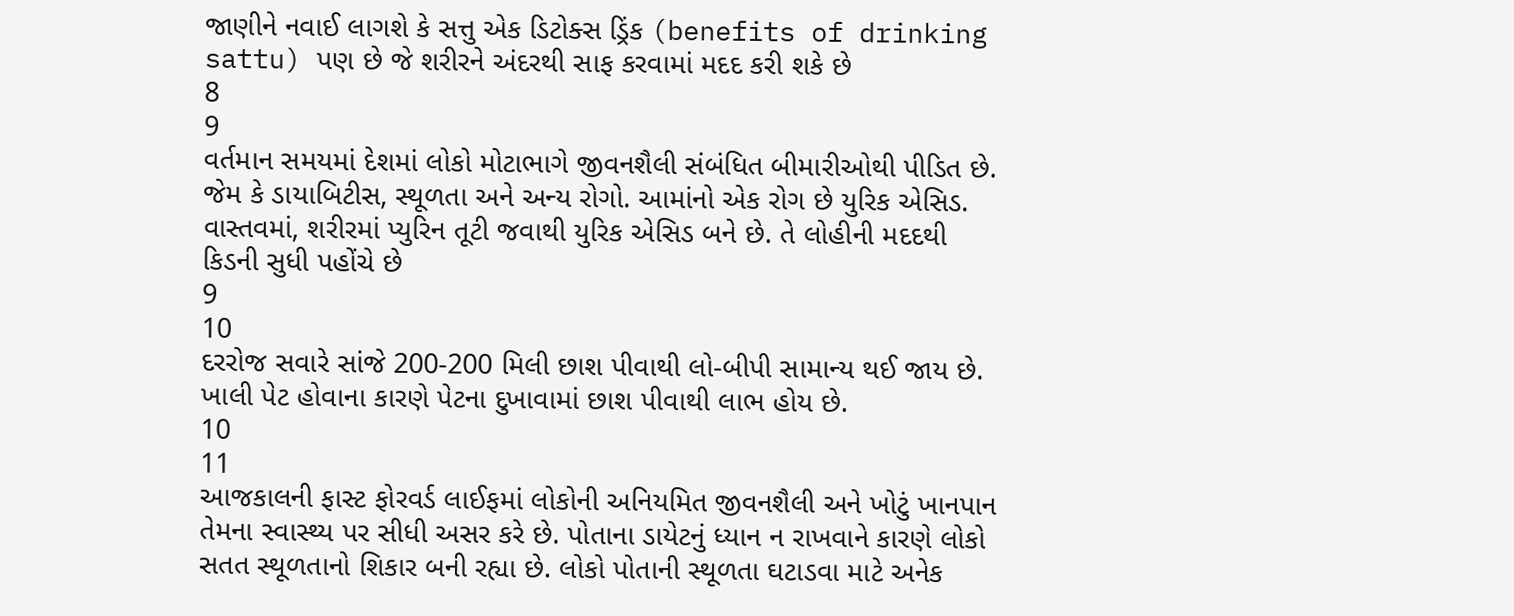જાણીને નવાઈ લાગશે કે સત્તુ એક ડિટોક્સ ડ્રિંક (benefits of drinking sattu) પણ છે જે શરીરને અંદરથી સાફ કરવામાં મદદ કરી શકે છે
8
9
વર્તમાન સમયમાં દેશમાં લોકો મોટાભાગે જીવનશૈલી સંબંધિત બીમારીઓથી પીડિત છે. જેમ કે ડાયાબિટીસ, સ્થૂળતા અને અન્ય રોગો. આમાંનો એક રોગ છે યુરિક એસિડ. વાસ્તવમાં, શરીરમાં પ્યુરિન તૂટી જવાથી યુરિક એસિડ બને છે. તે લોહીની મદદથી કિડની સુધી પહોંચે છે
9
10
દરરોજ સવારે સાંજે 200-200 મિલી છાશ પીવાથી લો-બીપી સામાન્ય થઈ જાય છે.
ખાલી પેટ હોવાના કારણે પેટના દુખાવામાં છાશ પીવાથી લાભ હોય છે.
10
11
આજકાલની ફાસ્ટ ફોરવર્ડ લાઈફમાં લોકોની અનિયમિત જીવનશૈલી અને ખોટું ખાનપાન તેમના સ્વાસ્થ્ય પર સીધી અસર કરે છે. પોતાના ડાયેટનું ધ્યાન ન રાખવાને કારણે લોકો સતત સ્થૂળતાનો શિકાર બની રહ્યા છે. લોકો પોતાની સ્થૂળતા ઘટાડવા માટે અનેક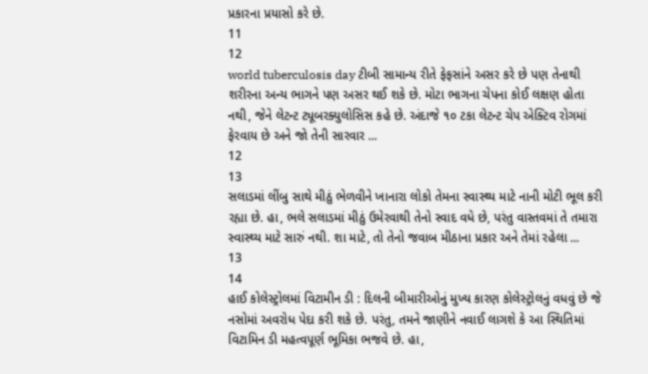પ્રકારના પ્રયાસો કરે છે.
11
12
world tuberculosis day ટીબી સામાન્ય રીતે ફેફસાંને અસર કરે છે પણ તેનાથી શરીરના અન્ય ભાગને પણ અસર થઈ શકે છે. મોટા ભાગના ચેપના કોઈ લક્ષણ હોતા નથી, જેને લેટન્ટ ટ્યૂબરક્યુલોસિસ કહે છે. અંદાજે ૧૦ ટકા લેટન્ટ ચેપ એક્ટિવ રોગમાં ફેરવાય છે અને જો તેની સારવાર ...
12
13
સલાડમાં લીંબુ સાથે મીઠું ભેળવીને ખાનારા લોકો તેમના સ્વાસ્થ્ય માટે નાની મોટી ભૂલ કરી રહ્યા છે. હા, ભલે સલાડમાં મીઠું ઉમેરવાથી તેનો સ્વાદ વધે છે, પરંતુ વાસ્તવમાં તે તમારા સ્વાસ્થ્ય માટે સારું નથી. શા માટે, તો તેનો જવાબ મીઠાના પ્રકાર અને તેમાં રહેલા ...
13
14
હાઈ કોલેસ્ટ્રોલમાં વિટામીન ડી : દિલની બીમારીઓનું મુખ્ય કારણ કોલેસ્ટ્રોલનું વધવું છે જે નસોમાં અવરોધ પેદા કરી શકે છે. પરંતુ, તમને જાણીને નવાઈ લાગશે કે આ સ્થિતિમાં વિટામિન ડી મહત્વપૂર્ણ ભૂમિકા ભજવે છે. હા,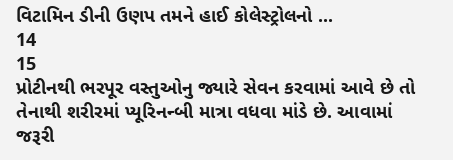વિટામિન ડીની ઉણપ તમને હાઈ કોલેસ્ટ્રોલનો ...
14
15
પ્રોટીનથી ભરપૂર વસ્તુઓનુ જ્યારે સેવન કરવામાં આવે છે તો તેનાથી શરીરમાં પ્યૂરિનન્બી માત્રા વધવા માંડે છે. આવામાં જરૂરી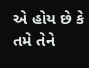એ હોય છે કે તમે તેને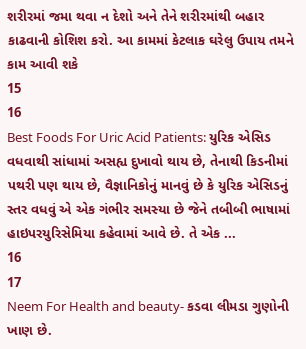શરીરમાં જમા થવા ન દેશો અને તેને શરીરમાંથી બહાર કાઢવાની કોશિશ કરો. આ કામમાં કેટલાક ઘરેલુ ઉપાય તમને કામ આવી શકે
15
16
Best Foods For Uric Acid Patients: યુરિક એસિડ વધવાથી સાંધામાં અસહ્ય દુખાવો થાય છે, તેનાથી કિડનીમાં પથરી પણ થાય છે, વૈજ્ઞાનિકોનું માનવું છે કે યુરિક એસિડનું સ્તર વધવું એ એક ગંભીર સમસ્યા છે જેને તબીબી ભાષામાં હાઇપરયુરિસેમિયા કહેવામાં આવે છે. તે એક ...
16
17
Neem For Health and beauty- કડવા લીમડા ગુણોની ખાણ છે.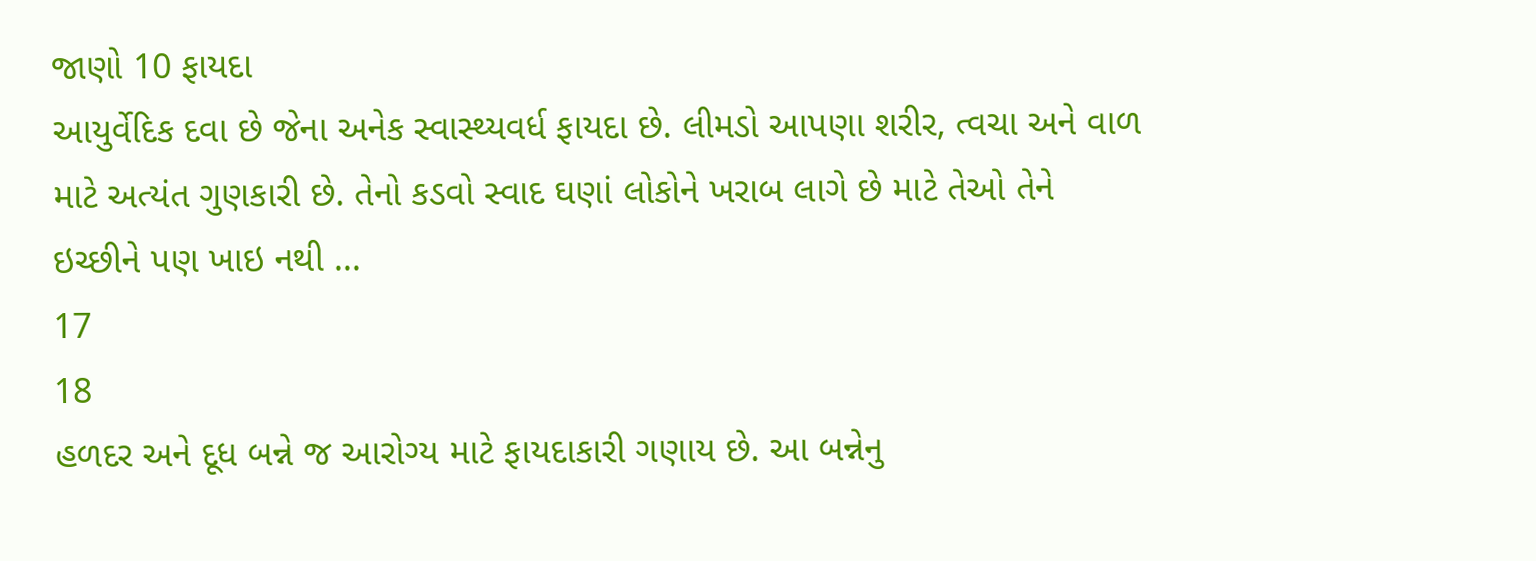જાણો 10 ફાયદા
આયુર્વેદિક દવા છે જેના અનેક સ્વાસ્થ્યવર્ધ ફાયદા છે. લીમડો આપણા શરીર, ત્વચા અને વાળ માટે અત્યંત ગુણકારી છે. તેનો કડવો સ્વાદ ઘણાં લોકોને ખરાબ લાગે છે માટે તેઓ તેને ઇચ્છીને પણ ખાઇ નથી ...
17
18
હળદર અને દૂધ બન્ને જ આરોગ્ય માટે ફાયદાકારી ગણાય છે. આ બન્નેનુ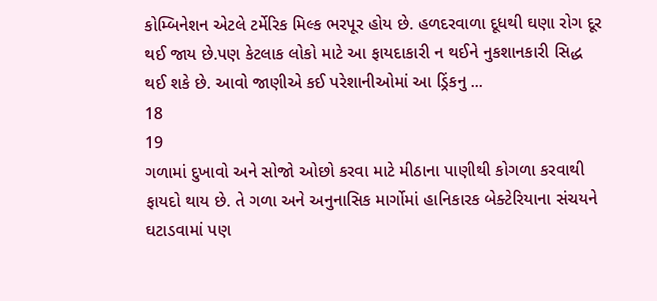કોમ્બિનેશન એટલે ટર્મેરિક મિલ્ક ભરપૂર હોય છે. હળદરવાળા દૂધથી ઘણા રોગ દૂર થઈ જાય છે.પણ કેટલાક લોકો માટે આ ફાયદાકારી ન થઈને નુકશાનકારી સિદ્ધ થઈ શકે છે. આવો જાણીએ કઈ પરેશાનીઓમાં આ ડ્રિંકનુ ...
18
19
ગળામાં દુખાવો અને સોજો ઓછો કરવા માટે મીઠાના પાણીથી કોગળા કરવાથી ફાયદો થાય છે. તે ગળા અને અનુનાસિક માર્ગોમાં હાનિકારક બેક્ટેરિયાના સંચયને ઘટાડવામાં પણ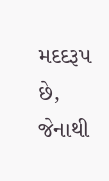મદદરૂપ છે, જેનાથી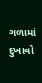ગળામાં દુખાવો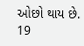ઓછો થાય છે.
19